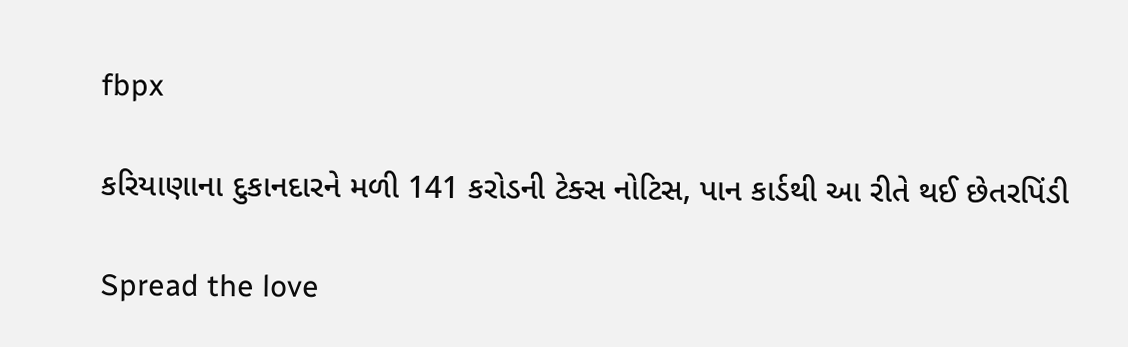fbpx

કરિયાણાના દુકાનદારને મળી 141 કરોડની ટેક્સ નોટિસ, પાન કાર્ડથી આ રીતે થઈ છેતરપિંડી

Spread the love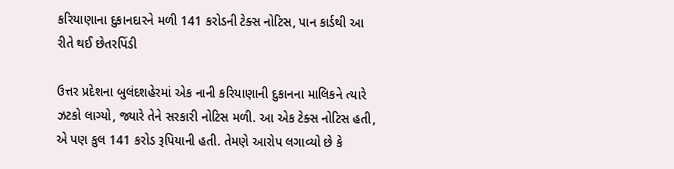કરિયાણાના દુકાનદારને મળી 141 કરોડની ટેક્સ નોટિસ, પાન કાર્ડથી આ રીતે થઈ છેતરપિંડી

ઉત્તર પ્રદેશના બુલંદશહેરમાં એક નાની કરિયાણાની દુકાનના માલિકને ત્યારે ઝટકો લાગ્યો, જ્યારે તેને સરકારી નોટિસ મળી. આ એક ટેક્સ નોટિસ હતી, એ પણ કુલ 141 કરોડ રૂપિયાની હતી. તેમણે આરોપ લગાવ્યો છે કે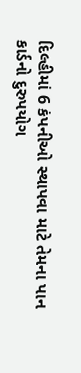દિલ્હીમાં 6 કંપનીઓ સ્થાપવા માટે તેમના પાન કાર્ડનો દુરુપયોગ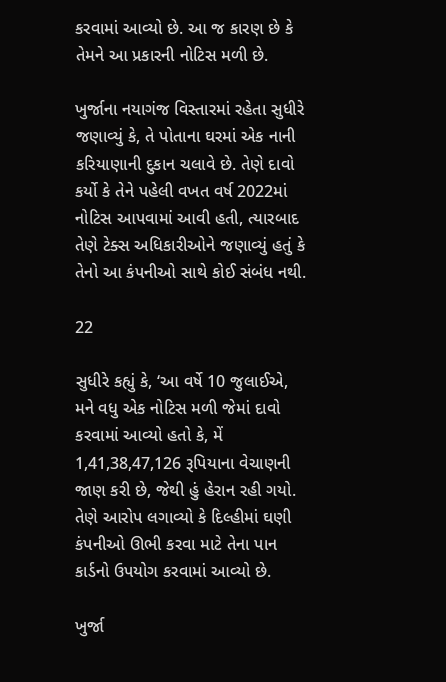કરવામાં આવ્યો છે. આ જ કારણ છે કે તેમને આ પ્રકારની નોટિસ મળી છે.

ખુર્જાના નયાગંજ વિસ્તારમાં રહેતા સુધીરે જણાવ્યું કે, તે પોતાના ઘરમાં એક નાની કરિયાણાની દુકાન ચલાવે છે. તેણે દાવો કર્યો કે તેને પહેલી વખત વર્ષ 2022માં નોટિસ આપવામાં આવી હતી, ત્યારબાદ તેણે ટેક્સ અધિકારીઓને જણાવ્યું હતું કે તેનો આ કંપનીઓ સાથે કોઈ સંબંધ નથી.

22

સુધીરે કહ્યું કે, ‘આ વર્ષે 10 જુલાઈએ, મને વધુ એક નોટિસ મળી જેમાં દાવો કરવામાં આવ્યો હતો કે, મેં 1,41,38,47,126 રૂપિયાના વેચાણની જાણ કરી છે, જેથી હું હેરાન રહી ગયો. તેણે આરોપ લગાવ્યો કે દિલ્હીમાં ઘણી કંપનીઓ ઊભી કરવા માટે તેના પાન કાર્ડનો ઉપયોગ કરવામાં આવ્યો છે.

ખુર્જા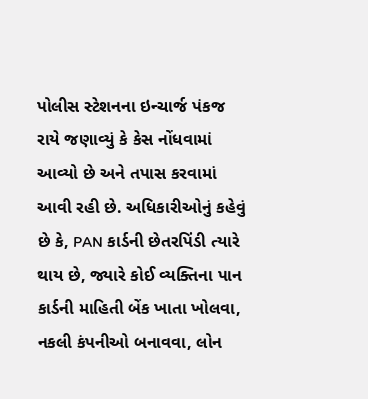પોલીસ સ્ટેશનના ઇન્ચાર્જ પંકજ રાયે જણાવ્યું કે કેસ નોંધવામાં આવ્યો છે અને તપાસ કરવામાં આવી રહી છે. અધિકારીઓનું કહેવું છે કે, PAN કાર્ડની છેતરપિંડી ત્યારે થાય છે, જ્યારે કોઈ વ્યક્તિના પાન કાર્ડની માહિતી બેંક ખાતા ખોલવા, નકલી કંપનીઓ બનાવવા, લોન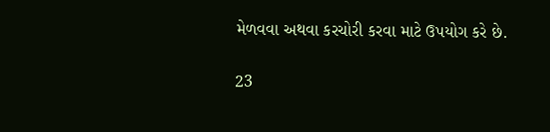મેળવવા અથવા કરચોરી કરવા માટે ઉપયોગ કરે છે.

23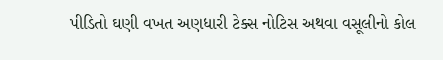પીડિતો ઘણી વખત અણધારી ટેક્સ નોટિસ અથવા વસૂલીનો કોલ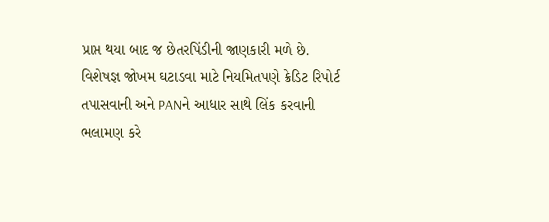પ્રાપ્ત થયા બાદ જ છેતરપિંડીની જાણકારી મળે છે. વિશેષજ્ઞ જોખમ ઘટાડવા માટે નિયમિતપણે ક્રેડિટ રિપોર્ટ તપાસવાની અને PANને આધાર સાથે લિંક કરવાની ભલામણ કરે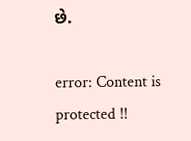છે.

error: Content is protected !!